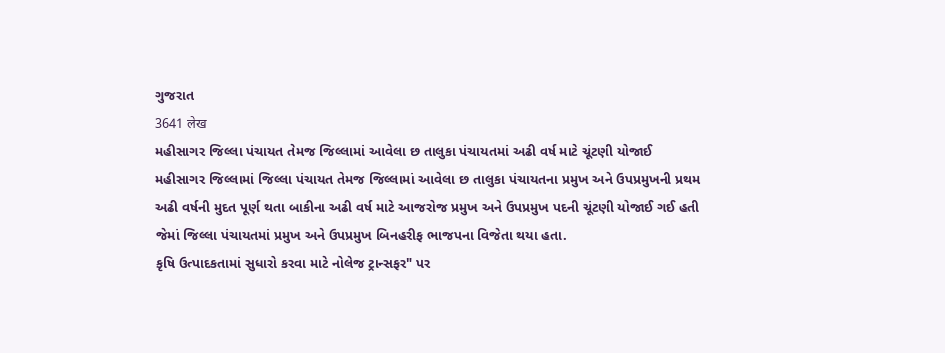ગુજરાત
3641 लेख
મહીસાગર જિલ્લા પંચાયત તેમજ જિલ્લામાં આવેલા છ તાલુકા પંચાયતમાં અઢી વર્ષ માટે ચૂંટણી યોજાઈ
મહીસાગર જિલ્લામાં જિલ્લા પંચાયત તેમજ જિલ્લામાં આવેલા છ તાલુકા પંચાયતના પ્રમુખ અને ઉપપ્રમુખની પ્રથમ અઢી વર્ષની મુદત પૂર્ણ થતા બાકીના અઢી વર્ષ માટે આજરોજ પ્રમુખ અને ઉપપ્રમુખ પદની ચૂંટણી યોજાઈ ગઈ હતી જેમાં જિલ્લા પંચાયતમાં પ્રમુખ અને ઉપપ્રમુખ બિનહરીફ ભાજપના વિજેતા થયા હતા.
કૃષિ ઉત્પાદકતામાં સુધારો કરવા માટે નોલેજ ટ્રાન્સફર" પર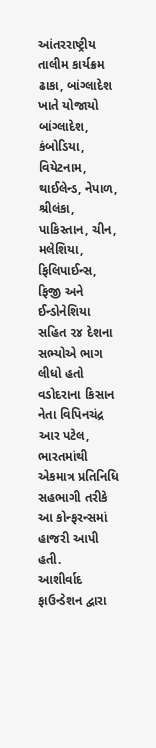આંતરરાષ્ટ્રીય તાલીમ કાર્યક્રમ ઢાકા, બાંગ્લાદેશ ખાતે યોજાયો
બાંગ્લાદેશ, કંબોડિયા, વિયેટનામ, થાઈલેન્ડ, નેપાળ, શ્રીલંકા, પાકિસ્તાન, ચીન, મલેશિયા, ફિલિપાઈન્સ, ફિજી અને ઈન્ડોનેશિયા સહિત ૨૪ દેશના સભ્યોએ ભાગ લીધો હતો વડોદરાના કિસાન નેતા વિપિનચંદ્ર આર પટેલ, ભારતમાંથી એકમાત્ર પ્રતિનિધિ સહભાગી તરીકે આ કોન્ફરન્સમાં હાજરી આપી હતી.
આશીર્વાદ ફાઉન્ડેશન દ્વારા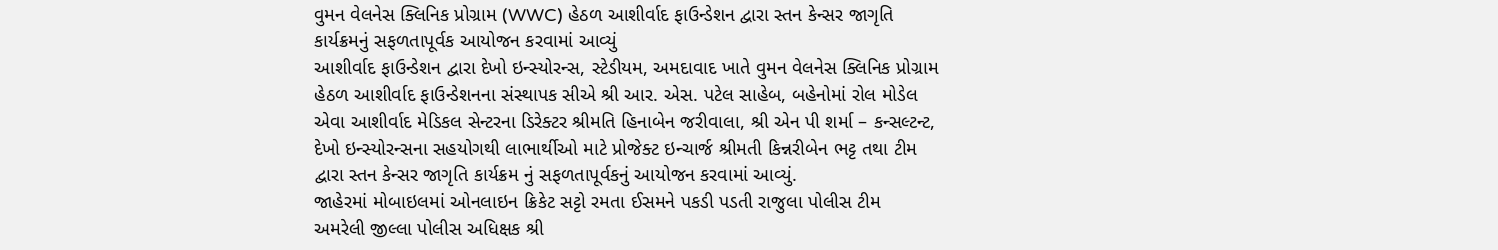વુમન વેલનેસ ક્લિનિક પ્રોગ્રામ (WWC) હેઠળ આશીર્વાદ ફાઉન્ડેશન દ્વારા સ્તન કેન્સર જાગૃતિ કાર્યક્રમનું સફળતાપૂર્વક આયોજન કરવામાં આવ્યું
આશીર્વાદ ફાઉન્ડેશન દ્વારા દેખો ઇન્સ્યોરન્સ, સ્ટેડીયમ, અમદાવાદ ખાતે વુમન વેલનેસ ક્લિનિક પ્રોગ્રામ હેઠળ આશીર્વાદ ફાઉન્ડેશનના સંસ્થાપક સીએ શ્રી આર. એસ. પટેલ સાહેબ, બહેનોમાં રોલ મોડેલ એવા આશીર્વાદ મેડિકલ સેન્ટરના ડિરેક્ટર શ્રીમતિ હિનાબેન જરીવાલા, શ્રી એન પી શર્મા – કન્સલ્ટન્ટ, દેખો ઇન્સ્યોરન્સના સહયોગથી લાભાર્થીઓ માટે પ્રોજેક્ટ ઇન્ચાર્જ શ્રીમતી કિન્નરીબેન ભટ્ટ તથા ટીમ દ્વારા સ્તન કેન્સર જાગૃતિ કાર્યક્રમ નું સફળતાપૂર્વકનું આયોજન કરવામાં આવ્યું.
જાહેરમાં મોબાઇલમાં ઓનલાઇન ક્રિકેટ સટ્ટો રમતા ઈસમને પકડી પડતી રાજુલા પોલીસ ટીમ
અમરેલી જીલ્લા પોલીસ અધિક્ષક શ્રી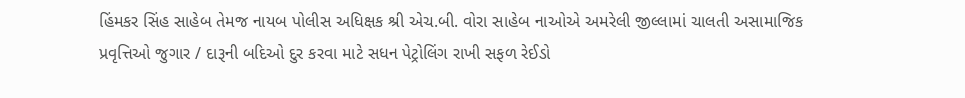હિંમકર સિંહ સાહેબ તેમજ નાયબ પોલીસ અધિક્ષક શ્રી એચ.બી. વોરા સાહેબ નાઓએ અમરેલી જીલ્લામાં ચાલતી અસામાજિક પ્રવૃત્તિઓ જુગાર / દારૂની બદિઓ દુર કરવા માટે સધન પેટ્રોલિંગ રાખી સફળ રેઈડો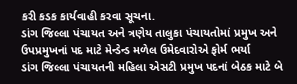કરી કડક કાર્યવાહી કરવા સૂચના.
ડાંગ જિલ્લા પંચાયત અને ત્રણેય તાલુકા પંચાયતોમાં પ્રમુખ અને ઉપપ્રમુખનાં પદ માટે મેન્ડેન્ડ મળેલ ઉમેદવારોએ ફોર્મ ભર્યા
ડાંગ જિલ્લા પંચાયતની મહિલા એસટી પ્રમુખ પદનાં બેઠક માટે બે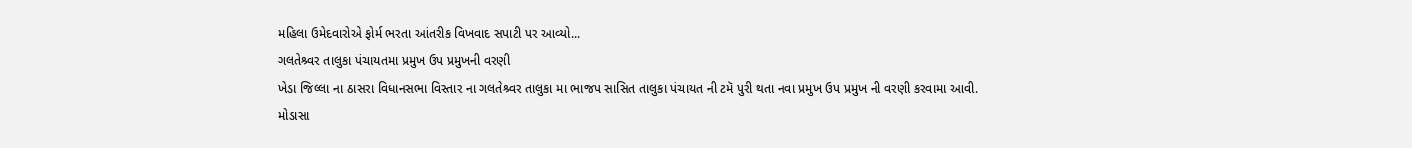મહિલા ઉમેદવારોએ ફોર્મ ભરતા આંતરીક વિખવાદ સપાટી પર આવ્યો...
ગલતેશ્ર્વર તાલુકા પંચાયતમા પ્રમુખ ઉપ પ્રમુખની વરણી
ખેડા જિલ્લા ના ઠાસરા વિધાનસભા વિસ્તાર ના ગલતેશ્ર્વર તાલુકા મા ભાજપ સાસિત તાલુકા પંચાયત ની ટમૅ પુરી થતા નવા પ્રમુખ ઉપ પ્રમુખ ની વરણી કરવામા આવી.
મોડાસા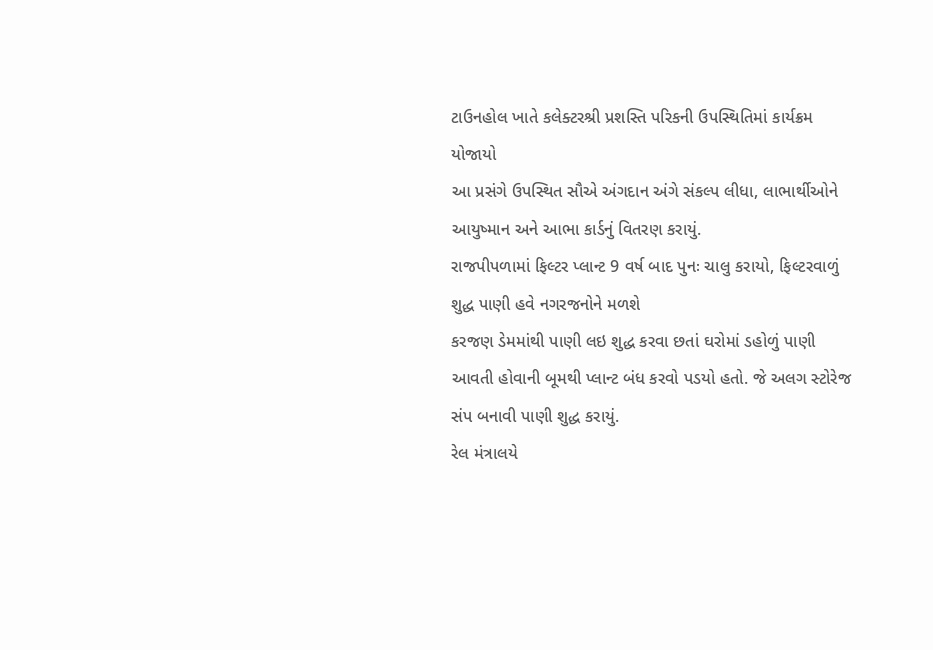ટાઉનહોલ ખાતે કલેક્ટરશ્રી પ્રશસ્તિ પરિકની ઉપસ્થિતિમાં કાર્યક્રમ યોજાયો
આ પ્રસંગે ઉપસ્થિત સૌએ અંગદાન અંગે સંકલ્પ લીધા, લાભાર્થીઓને આયુષ્માન અને આભા કાર્ડનું વિતરણ કરાયું.
રાજપીપળામાં ફિલ્ટર પ્લાન્ટ 9 વર્ષ બાદ પુનઃ ચાલુ કરાયો, ફિલ્ટરવાળું શુદ્ધ પાણી હવે નગરજનોને મળશે
કરજણ ડેમમાંથી પાણી લઇ શુદ્ધ કરવા છતાં ઘરોમાં ડહોળું પાણી આવતી હોવાની બૂમથી પ્લાન્ટ બંધ કરવો પડયો હતો. જે અલગ સ્ટોરેજ સંપ બનાવી પાણી શુદ્ધ કરાયું.
રેલ મંત્રાલયે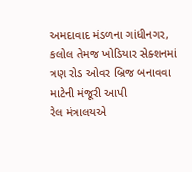અમદાવાદ મંડળના ગાંધીનગર, કલોલ તેમજ ખોડિયાર સેક્શનમાં ત્રણ રોડ ઓવર બ્રિજ બનાવવા માટેની મંજૂરી આપી
રેલ મંત્રાલયએ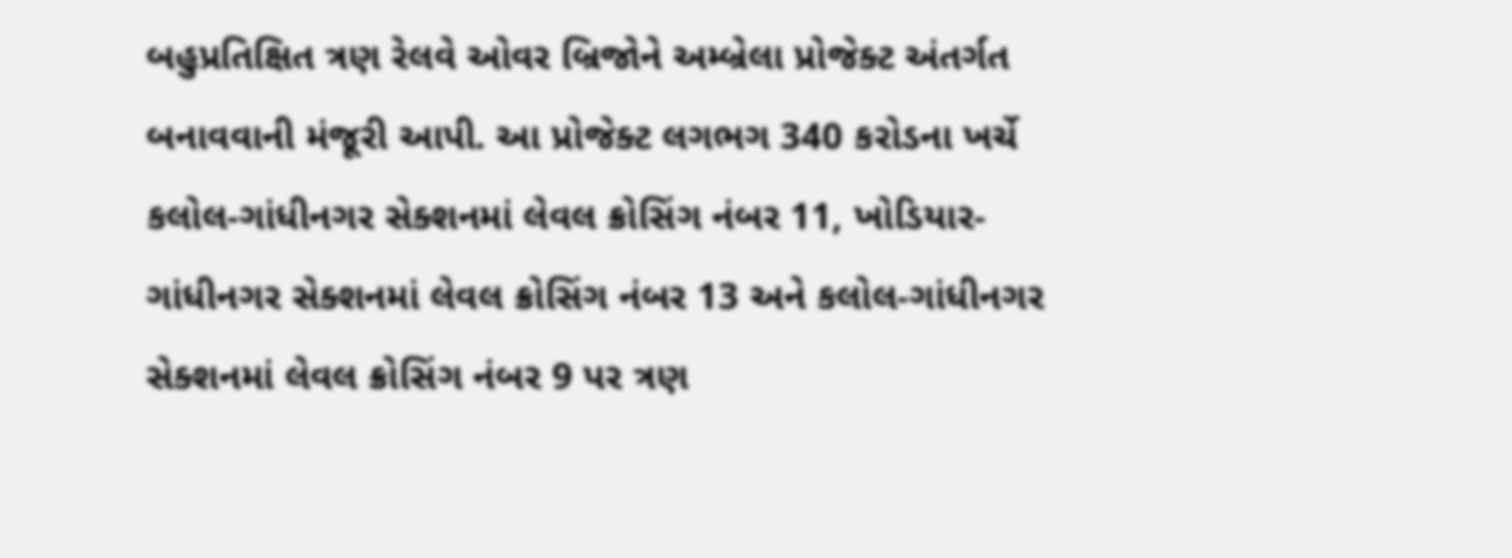બહુપ્રતિક્ષિત ત્રણ રેલવે ઓવર બ્રિજોને અમ્બ્રેલા પ્રોજેક્ટ અંતર્ગત બનાવવાની મંજૂરી આપી. આ પ્રોજેક્ટ લગભગ 340 કરોડના ખર્ચે કલોલ-ગાંધીનગર સેક્શનમાં લેવલ ક્રોસિંગ નંબર 11, ખોડિયાર-ગાંધીનગર સેક્શનમાં લેવલ ક્રોસિંગ નંબર 13 અને કલોલ-ગાંધીનગર સેક્શનમાં લેવલ ક્રોસિંગ નંબર 9 પર ત્રણ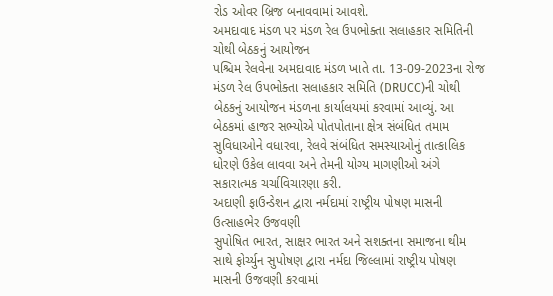રોડ ઓવર બ્રિજ બનાવવામાં આવશે.
અમદાવાદ મંડળ પર મંડળ રેલ ઉપભોક્તા સલાહકાર સમિતિની ચોથી બેઠકનું આયોજન
પશ્ચિમ રેલવેના અમદાવાદ મંડળ ખાતે તા. 13-09-2023ના રોજ મંડળ રેલ ઉપભોક્તા સલાહકાર સમિતિ (DRUCC)ની ચોથી બેઠકનું આયોજન મંડળના કાર્યાલયમાં કરવામાં આવ્યું. આ બેઠકમાં હાજર સભ્યોએ પોતપોતાના ક્ષેત્ર સંબંધિત તમામ સુવિધાઓને વધારવા, રેલવે સંબંધિત સમસ્યાઓનું તાત્કાલિક ધોરણે ઉકેલ લાવવા અને તેમની યોગ્ય માગણીઓ અંગે સકારાત્મક ચર્ચાવિચારણા કરી.
અદાણી ફાઉન્ડેશન દ્વારા નર્મદામાં રાષ્ટ્રીય પોષણ માસની ઉત્સાહભેર ઉજવણી
સુપોષિત ભારત, સાક્ષર ભારત અને સશક્તના સમાજના થીમ સાથે ફોર્ચ્યુન સુપોષણ દ્વારા નર્મદા જિલ્લામાં રાષ્ટ્રીય પોષણ માસની ઉજવણી કરવામાં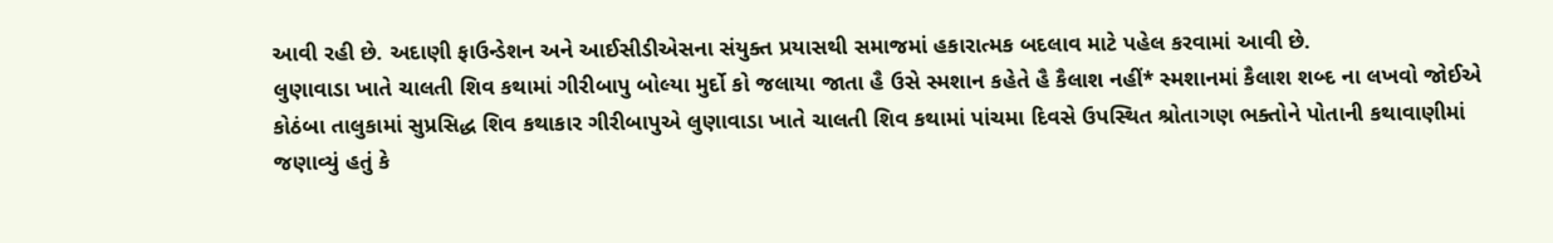આવી રહી છે. અદાણી ફાઉન્ડેશન અને આઈસીડીએસના સંયુક્ત પ્રયાસથી સમાજમાં હકારાત્મક બદલાવ માટે પહેલ કરવામાં આવી છે.
લુણાવાડા ખાતે ચાલતી શિવ કથામાં ગીરીબાપુ બોલ્યા મુર્દો કો જલાયા જાતા હૈ ઉસે સ્મશાન કહેતે હૈ કૈલાશ નહીં* સ્મશાનમાં કૈલાશ શબ્દ ના લખવો જોઈએ
કોઠંબા તાલુકામાં સુપ્રસિદ્ધ શિવ કથાકાર ગીરીબાપુએ લુણાવાડા ખાતે ચાલતી શિવ કથામાં પાંચમા દિવસે ઉપસ્થિત શ્રોતાગણ ભક્તોને પોતાની કથાવાણીમાં જણાવ્યું હતું કે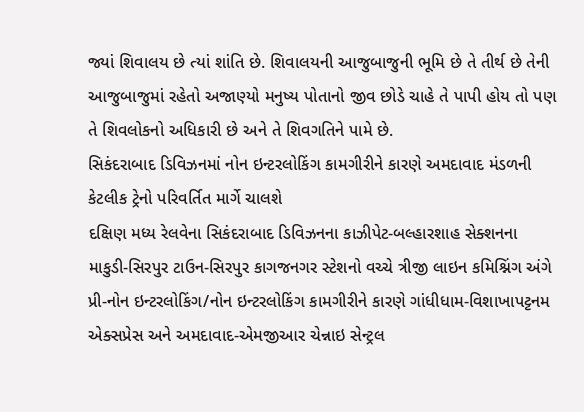જ્યાં શિવાલય છે ત્યાં શાંતિ છે. શિવાલયની આજુબાજુની ભૂમિ છે તે તીર્થ છે તેની આજુબાજુમાં રહેતો અજાણ્યો મનુષ્ય પોતાનો જીવ છોડે ચાહે તે પાપી હોય તો પણ તે શિવલોકનો અધિકારી છે અને તે શિવગતિને પામે છે.
સિકંદરાબાદ ડિવિઝનમાં નોન ઇન્ટરલોકિંગ કામગીરીને કારણે અમદાવાદ મંડળની કેટલીક ટ્રેનો પરિવર્તિત માર્ગે ચાલશે
દક્ષિણ મધ્ય રેલવેના સિકંદરાબાદ ડિવિઝનના કાઝીપેટ-બલ્હારશાહ સેક્શનના માકુડી-સિરપુર ટાઉન-સિરપુર કાગજનગર સ્ટેશનો વચ્ચે ત્રીજી લાઇન કમિશ્નિંગ અંગે પ્રી-નોન ઇન્ટરલોકિંગ/નોન ઇન્ટરલોકિંગ કામગીરીને કારણે ગાંધીધામ-વિશાખાપટ્ટનમ એક્સપ્રેસ અને અમદાવાદ-એમજીઆર ચેન્નાઇ સેન્ટ્રલ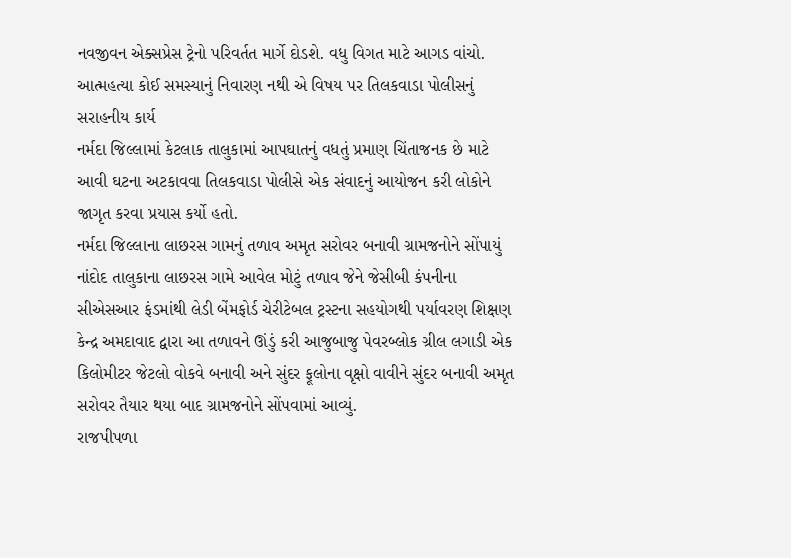નવજીવન એક્સપ્રેસ ટ્રેનો પરિવર્તત માર્ગે દોડશે. વધુ વિગત માટે આગડ વાંચો.
આત્મહત્યા કોઈ સમસ્યાનું નિવારણ નથી એ વિષય પર તિલકવાડા પોલીસનું સરાહનીય કાર્ય
નર્મદા જિલ્લામાં કેટલાક તાલુકામાં આપઘાતનું વધતું પ્રમાણ ચિંતાજનક છે માટે આવી ઘટના અટકાવવા તિલકવાડા પોલીસે એક સંવાદનું આયોજન કરી લોકોને જાગૃત કરવા પ્રયાસ કર્યો હતો.
નર્મદા જિલ્લાના લાછરસ ગામનું તળાવ અમૃત સરોવર બનાવી ગ્રામજનોને સોંપાયું
નાંદોદ તાલુકાના લાછરસ ગામે આવેલ મોટું તળાવ જેને જેસીબી કંપનીના સીએસઆર ફંડમાંથી લેડી બેંમફોર્ડ ચેરીટેબલ ટ્રસ્ટના સહયોગથી પર્યાવરણ શિક્ષણ કેન્દ્ર અમદાવાદ દ્વારા આ તળાવને ઊંડું કરી આજુબાજુ પેવરબ્લોક ગ્રીલ લગાડી એક કિલોમીટર જેટલો વોકવે બનાવી અને સુંદર ફૂલોના વૃક્ષો વાવીને સુંદર બનાવી અમૃત સરોવર તૈયાર થયા બાદ ગ્રામજનોને સોંપવામાં આવ્યું.
રાજપીપળા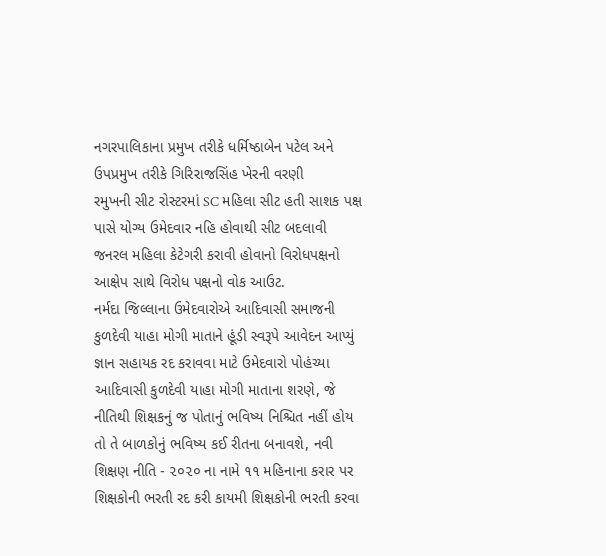નગરપાલિકાના પ્રમુખ તરીકે ધર્મિષ્ઠાબેન પટેલ અને ઉપપ્રમુખ તરીકે ગિરિરાજસિંહ ખેરની વરણી
રમુખની સીટ રોસ્ટરમાં SC મહિલા સીટ હતી સાશક પક્ષ પાસે યોગ્ય ઉમેદવાર નહિ હોવાથી સીટ બદલાવી જનરલ મહિલા કેટેગરી કરાવી હોવાનો વિરોધપક્ષનો આક્ષેપ સાથે વિરોધ પક્ષનો વોક આઉટ.
નર્મદા જિલ્લાના ઉમેદવારોએ આદિવાસી સમાજની કુળદેવી યાહા મોગી માતાને હૂંડી સ્વરૂપે આવેદન આપ્યું
જ્ઞાન સહાયક રદ કરાવવા માટે ઉમેદવારો પોહંચ્યા આદિવાસી કુળદેવી યાહા મોગી માતાના શરણે, જે નીતિથી શિક્ષકનું જ પોતાનું ભવિષ્ય નિશ્ચિત નહીં હોય તો તે બાળકોનું ભવિષ્ય કઈ રીતના બનાવશે, નવી શિક્ષણ નીતિ - ૨૦૨૦ ના નામે ૧૧ મહિનાના કરાર પર શિક્ષકોની ભરતી રદ કરી કાયમી શિક્ષકોની ભરતી કરવા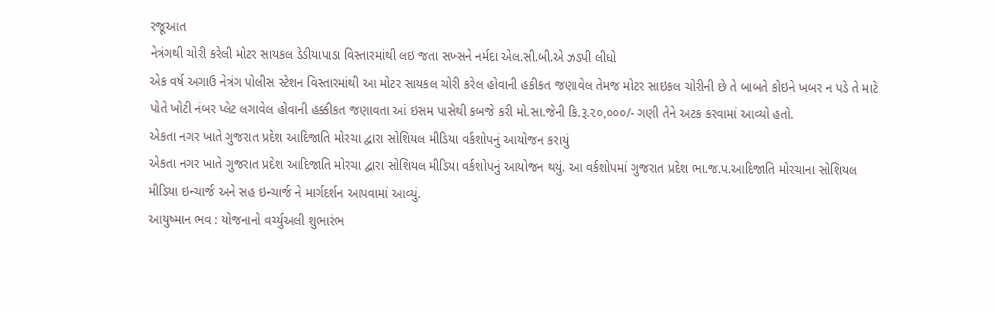રજૂઆત
નેત્રંગથી ચોરી કરેલી મોટર સાયકલ ડેડીયાપાડા વિસ્તારમાંથી લઇ જતા સખ્સને નર્મદા એલ.સી.બી.એ ઝડપી લીધો
એક વર્ષ અગાઉ નેત્રંગ પોલીસ સ્ટેશન વિસ્તારમાંથી આ મોટર સાયકલ ચોરી કરેલ હોવાની હકીકત જણાવેલ તેમજ મોટર સાઇકલ ચોરીની છે તે બાબતે કોઇને ખબર ન પડે તે માટે પોતે ખોટી નંબર પ્લેટ લગાવેલ હોવાની હક્કીકત જણાવતા આં ઇસમ પાસેથી કબજે કરી મો.સા.જેની કિ.રૂ.૨૦,૦૦૦/- ગણી તેને અટક કરવામાં આવ્યો હતો.
એકતા નગર ખાતે ગુજરાત પ્રદેશ આદિજાતિ મોરચા દ્વારા સોશિયલ મીડિયા વર્કશોપનું આયોજન કરાયું
એકતા નગર ખાતે ગુજરાત પ્રદેશ આદિજાતિ મોરચા દ્વારા સોશિયલ મીડિયા વર્કશોપનું આયોજન થયું. આ વર્કશોપમાં ગુજરાત પ્રદેશ ભા.જ.પ.આદિજાતિ મોરચાના સોશિયલ મીડિયા ઇન્ચાર્જ અને સહ ઇન્ચાર્જ ને માર્ગદર્શન આપવામાં આવ્યું.
આયુષ્માન ભવ : યોજનાનો વર્ચ્યુઅલી શુભારંભ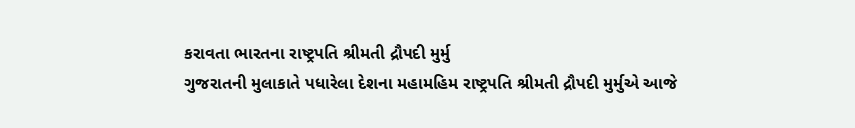કરાવતા ભારતના રાષ્ટ્રપતિ શ્રીમતી દ્રૌપદી મુર્મુ
ગુજરાતની મુલાકાતે પધારેલા દેશના મહામહિમ રાષ્ટ્રપતિ શ્રીમતી દ્રૌપદી મુર્મુએ આજે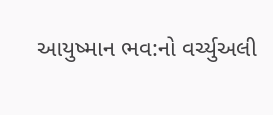આયુષ્માન ભવ:નો વર્ચ્યુઅલી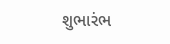શુભારંભ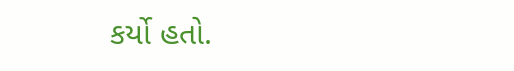કર્યો હતો.